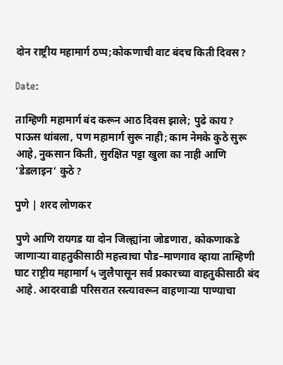दोन राष्ट्रीय महामार्ग ठप्प;कोकणाची वाट बंदच किती दिवस?

Date:

ताम्हिणी महामार्ग बंद करून आठ दिवस झाले; पुढे काय?
पाऊस थांबला, पण महामार्ग सुरू नाही; काम नेमके कुठे सुरू आहे, नुकसान किती, सुरक्षित पट्टा खुला का नाही आणि ‘डेडलाइन’ कुठे?

पुणे | शरद लोणकर

पुणे आणि रायगड या दोन जिल्ह्यांना जोडणारा, कोकणाकडे जाणाऱ्या वाहतुकीसाठी महत्त्वाचा पौड–माणगाव व्हाया ताम्हिणी घाट राष्ट्रीय महामार्ग ५ जुलैपासून सर्व प्रकारच्या वाहतुकीसाठी बंद आहे. आदरवाडी परिसरात रस्त्यावरून वाहणाऱ्या पाण्याचा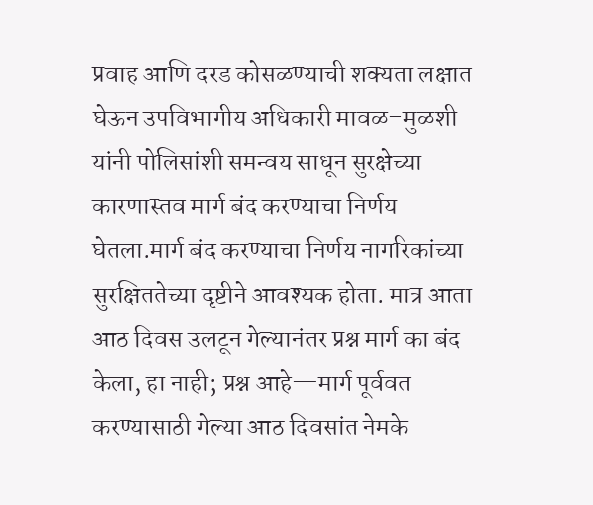प्रवाह आणि दरड कोसळण्याची शक्यता लक्षात घेऊन उपविभागीय अधिकारी मावळ–मुळशी यांनी पोलिसांशी समन्वय साधून सुरक्षेच्या कारणास्तव मार्ग बंद करण्याचा निर्णय घेतला.मार्ग बंद करण्याचा निर्णय नागरिकांच्या सुरक्षिततेच्या दृष्टीने आवश्यक होता. मात्र आता आठ दिवस उलटून गेल्यानंतर प्रश्न मार्ग का बंद केला, हा नाही; प्रश्न आहे—मार्ग पूर्ववत करण्यासाठी गेल्या आठ दिवसांत नेमके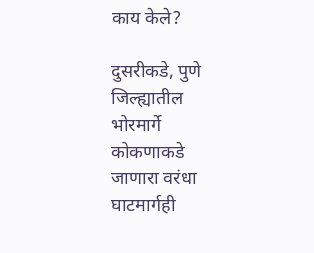काय केले?

दुसरीकडे, पुणे जिल्ह्यातील भोरमार्गे कोकणाकडे जाणारा वरंधा घाटमार्गही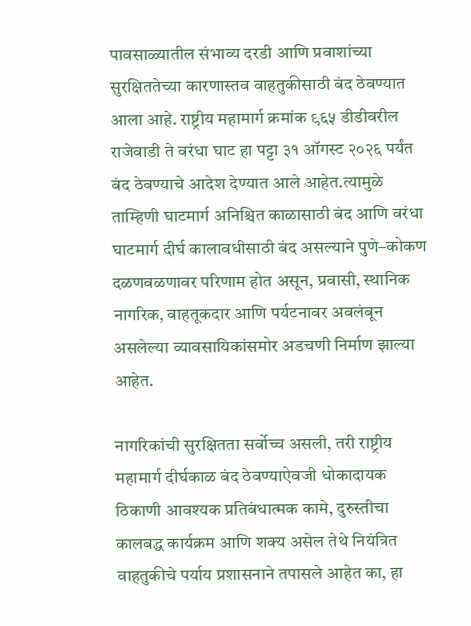पावसाळ्यातील संभाव्य दरडी आणि प्रवाशांच्या सुरक्षिततेच्या कारणास्तव वाहतुकीसाठी बंद ठेवण्यात आला आहे. राष्ट्रीय महामार्ग क्रमांक ९६५ डीडीवरील राजेवाडी ते वरंधा घाट हा पट्टा ३१ ऑगस्ट २०२६ पर्यंत बंद ठेवण्याचे आदेश देण्यात आले आहेत.त्यामुळे ताम्हिणी घाटमार्ग अनिश्चित काळासाठी बंद आणि वरंधा घाटमार्ग दीर्घ कालावधीसाठी बंद असल्याने पुणे–कोकण दळणवळणावर परिणाम होत असून, प्रवासी, स्थानिक नागरिक, वाहतूकदार आणि पर्यटनावर अवलंबून असलेल्या व्यावसायिकांसमोर अडचणी निर्माण झाल्या आहेत.

नागरिकांची सुरक्षितता सर्वोच्च असली, तरी राष्ट्रीय महामार्ग दीर्घकाळ बंद ठेवण्याऐवजी धोकादायक ठिकाणी आवश्यक प्रतिबंधात्मक कामे, दुरुस्तीचा कालबद्ध कार्यक्रम आणि शक्य असेल तेथे नियंत्रित वाहतुकीचे पर्याय प्रशासनाने तपासले आहेत का, हा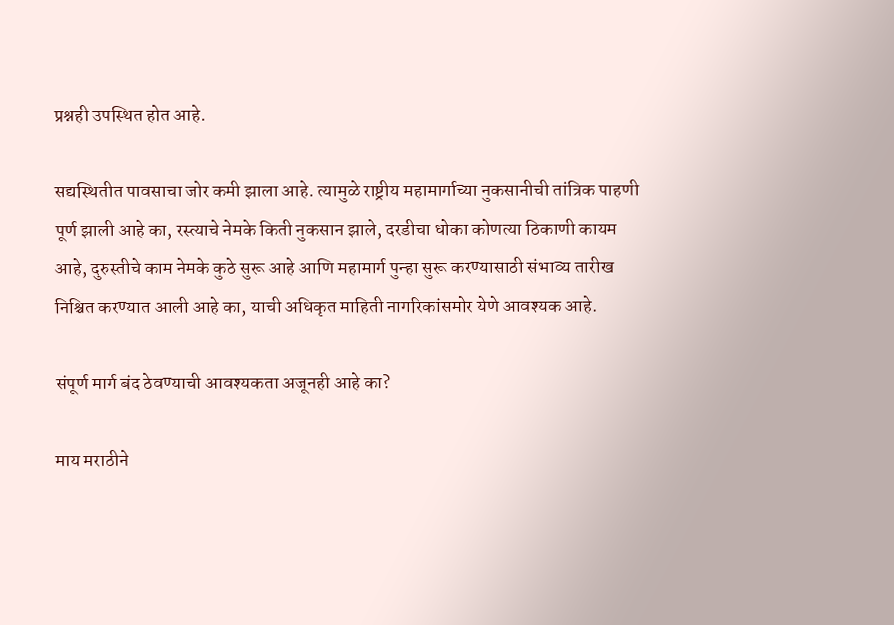प्रश्नही उपस्थित होत आहे.

सद्यस्थितीत पावसाचा जोर कमी झाला आहे. त्यामुळे राष्ट्रीय महामार्गाच्या नुकसानीची तांत्रिक पाहणी पूर्ण झाली आहे का, रस्त्याचे नेमके किती नुकसान झाले, दरडीचा धोका कोणत्या ठिकाणी कायम आहे, दुरुस्तीचे काम नेमके कुठे सुरू आहे आणि महामार्ग पुन्हा सुरू करण्यासाठी संभाव्य तारीख निश्चित करण्यात आली आहे का, याची अधिकृत माहिती नागरिकांसमोर येणे आवश्यक आहे.

संपूर्ण मार्ग बंद ठेवण्याची आवश्यकता अजूनही आहे का?

माय मराठीने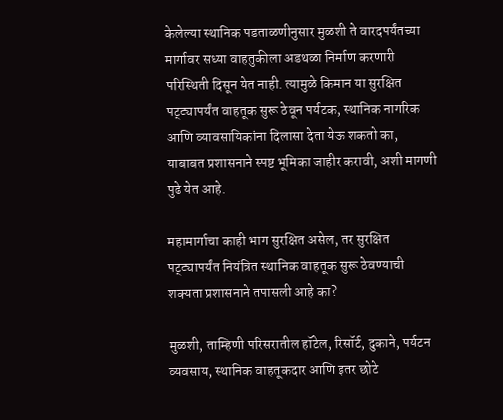केलेल्या स्थानिक पडताळणीनुसार मुळशी ते वारदपर्यंतच्या मार्गावर सध्या वाहतुकीला अडथळा निर्माण करणारी परिस्थिती दिसून येत नाही. त्यामुळे किमान या सुरक्षित पट्ट्यापर्यंत वाहतूक सुरू ठेवून पर्यटक, स्थानिक नागरिक आणि व्यावसायिकांना दिलासा देता येऊ शकतो का, याबाबत प्रशासनाने स्पष्ट भूमिका जाहीर करावी, अशी मागणी पुढे येत आहे.

महामार्गाचा काही भाग सुरक्षित असेल, तर सुरक्षित पट्ट्यापर्यंत नियंत्रित स्थानिक वाहतूक सुरू ठेवण्याची शक्यता प्रशासनाने तपासली आहे का?

मुळशी, ताम्हिणी परिसरातील हॉटेल, रिसॉर्ट, दुकाने, पर्यटन व्यवसाय, स्थानिक वाहतूकदार आणि इतर छोटे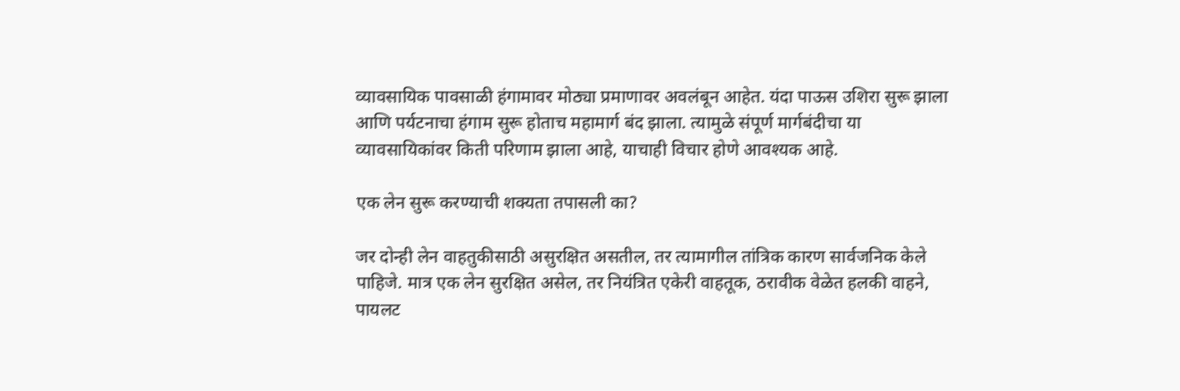व्यावसायिक पावसाळी हंगामावर मोठ्या प्रमाणावर अवलंबून आहेत. यंदा पाऊस उशिरा सुरू झाला आणि पर्यटनाचा हंगाम सुरू होताच महामार्ग बंद झाला. त्यामुळे संपूर्ण मार्गबंदीचा या व्यावसायिकांवर किती परिणाम झाला आहे, याचाही विचार होणे आवश्यक आहे.

एक लेन सुरू करण्याची शक्यता तपासली का?

जर दोन्ही लेन वाहतुकीसाठी असुरक्षित असतील, तर त्यामागील तांत्रिक कारण सार्वजनिक केले पाहिजे. मात्र एक लेन सुरक्षित असेल, तर नियंत्रित एकेरी वाहतूक, ठरावीक वेळेत हलकी वाहने, पायलट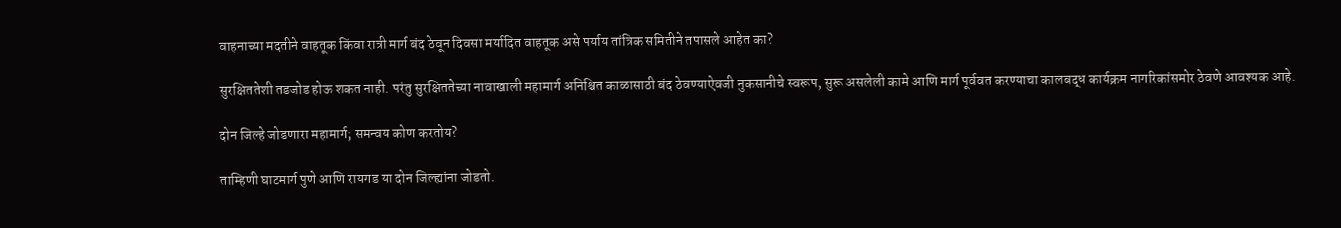वाहनाच्या मदतीने वाहतूक किंवा रात्री मार्ग बंद ठेवून दिवसा मर्यादित वाहतूक असे पर्याय तांत्रिक समितीने तपासले आहेत का?

सुरक्षिततेशी तडजोड होऊ शकत नाही. परंतु सुरक्षिततेच्या नावाखाली महामार्ग अनिश्चित काळासाठी बंद ठेवण्याऐवजी नुकसानीचे स्वरूप, सुरू असलेली कामे आणि मार्ग पूर्ववत करण्याचा कालबद्ध कार्यक्रम नागरिकांसमोर ठेवणे आवश्यक आहे.

दोन जिल्हे जोडणारा महामार्ग; समन्वय कोण करतोय?

ताम्हिणी घाटमार्ग पुणे आणि रायगड या दोन जिल्ह्यांना जोडतो.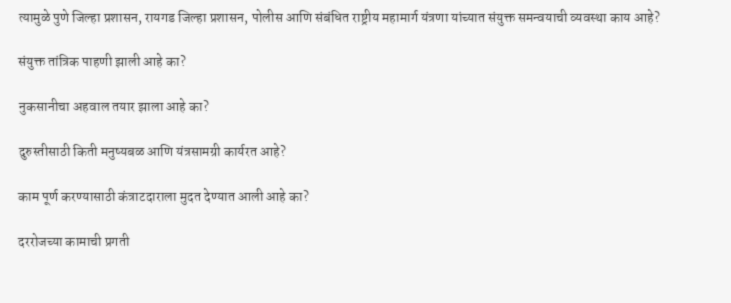त्यामुळे पुणे जिल्हा प्रशासन, रायगड जिल्हा प्रशासन, पोलीस आणि संबंधित राष्ट्रीय महामार्ग यंत्रणा यांच्यात संयुक्त समन्वयाची व्यवस्था काय आहे?

संयुक्त तांत्रिक पाहणी झाली आहे का?

नुकसानीचा अहवाल तयार झाला आहे का?

दुरुस्तीसाठी किती मनुष्यबळ आणि यंत्रसामग्री कार्यरत आहे?

काम पूर्ण करण्यासाठी कंत्राटदाराला मुदत देण्यात आली आहे का?

दररोजच्या कामाची प्रगती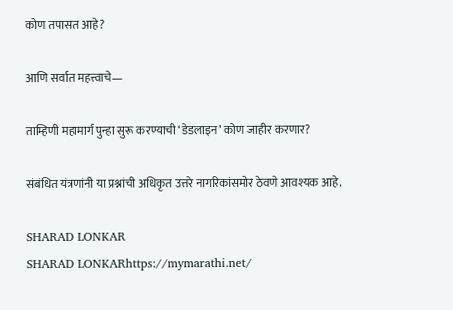कोण तपासत आहे?

आणि सर्वात महत्त्वाचे—

ताम्हिणी महामार्ग पुन्हा सुरू करण्याची ‘डेडलाइन’ कोण जाहीर करणार?

संबंधित यंत्रणांनी या प्रश्नांची अधिकृत उत्तरे नागरिकांसमोर ठेवणे आवश्यक आहे.

SHARAD LONKAR
SHARAD LONKARhttps://mymarathi.net/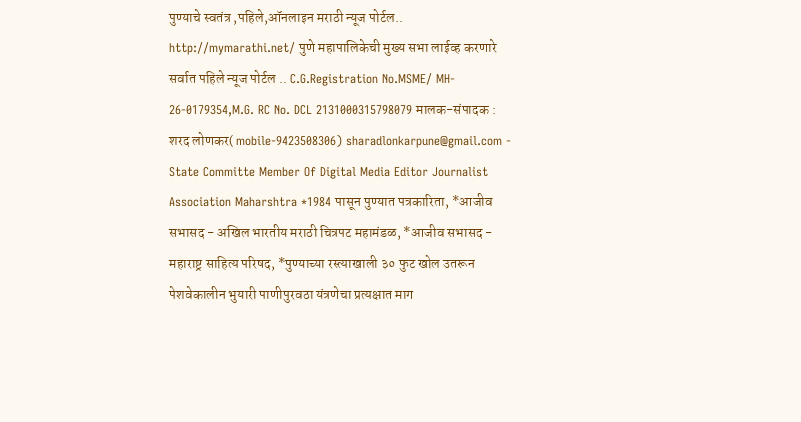पुण्याचे स्वतंत्र ,पहिले,ऑनलाइन मराठी न्यूज पोर्टल.. http://mymarathi.net/ पुणे महापालिकेची मुख्य सभा लाईव्ह करणारे सर्वात पहिले न्यूज पोर्टल .. C.G.Registration No.MSME/ MH- 26-0179354,M.G. RC No. DCL 2131000315798079 मालक-संपादक : शरद लोणकर( mobile-9423508306) sharadlonkarpune@gmail.com - State Committe Member Of Digital Media Editor Journalist Association Maharshtra *1984 पासून पुण्यात पत्रकारिता, *आजीव सभासद - अखिल भारतीय मराठी चित्रपट महामंडळ, *आजीव सभासद - महाराष्ट्र साहित्य परिषद, *पुण्याच्या रस्त्याखाली ३० फुट खोल उतरून पेशवेकालीन भुयारी पाणीपुरवठा यंत्रणेचा प्रत्यक्षात माग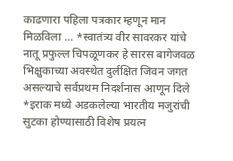काढणारा पहिला पत्रकार म्हणून मान मिळविला ... *स्वातंत्र्य वीर सावरकर यांचे नातू प्रफुल्ल चिपळूणकर हे सारस बागेजवळ भिक्षुकाच्या अवस्थेत दुर्लक्षित जिवन जगत असल्याचे सर्वप्रथम निदर्शनास आणून दिले *इराक मध्ये अडकलेल्या भारतीय मजुरांची सुटका होण्यासाठी विशेष प्रयत्न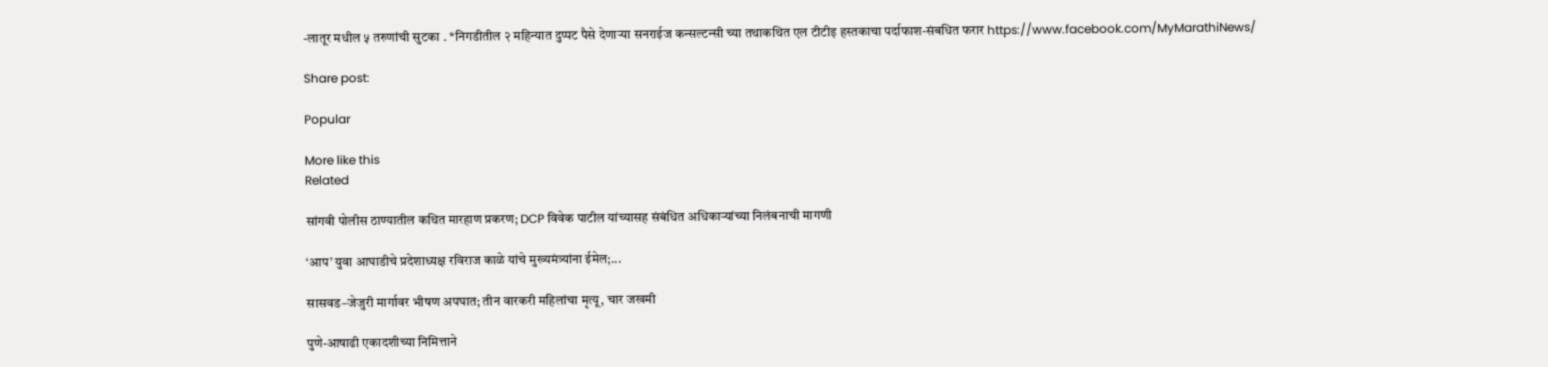-लातूर मधील ५ तरुणांची सुटका . *निगडीतील २ महिन्यात दुप्पट पैसे देणाऱ्या सनराईज कन्सल्टन्सी च्या तथाकथित एल टीटीइ हस्तकाचा पर्दाफाश-संबधित फरार https://www.facebook.com/MyMarathiNews/

Share post:

Popular

More like this
Related

सांगवी पोलीस ठाण्यातील कथित मारहाण प्रकरण; DCP विवेक पाटील यांच्यासह संबंधित अधिकाऱ्यांच्या निलंबनाची मागणी

‘आप’ युवा आघाडीचे प्रदेशाध्यक्ष रविराज काळे यांचे मुख्यमंत्र्यांना ईमेल;...

सासवड–जेजुरी मार्गावर भीषण अपघात; तीन वारकरी महिलांचा मृत्यू, चार जखमी

पुणे-आषाढी एकादशीच्या निमित्ताने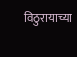विठुरायाच्या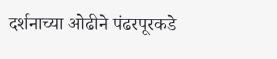दर्शनाच्या ओढीने पंढरपूरकडे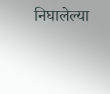निघालेल्या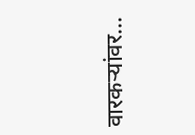वारकऱ्यांवर...